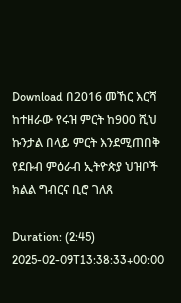Download በ2016 መኸር እርሻ ከተዘራው የሩዝ ምርት ከ900 ሺህ ኩንታል በላይ ምርት እንደሚጠበቅ የደቡብ ምዕራብ ኢትዮጵያ ህዝቦች ክልል ግብርና ቢሮ ገለጸ

Duration: (2:45) 2025-02-09T13:38:33+00:00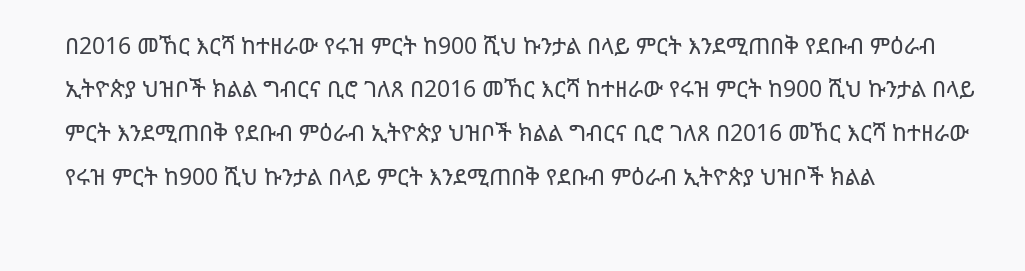በ2016 መኸር እርሻ ከተዘራው የሩዝ ምርት ከ900 ሺህ ኩንታል በላይ ምርት እንደሚጠበቅ የደቡብ ምዕራብ ኢትዮጵያ ህዝቦች ክልል ግብርና ቢሮ ገለጸ በ2016 መኸር እርሻ ከተዘራው የሩዝ ምርት ከ900 ሺህ ኩንታል በላይ ምርት እንደሚጠበቅ የደቡብ ምዕራብ ኢትዮጵያ ህዝቦች ክልል ግብርና ቢሮ ገለጸ በ2016 መኸር እርሻ ከተዘራው የሩዝ ምርት ከ900 ሺህ ኩንታል በላይ ምርት እንደሚጠበቅ የደቡብ ምዕራብ ኢትዮጵያ ህዝቦች ክልል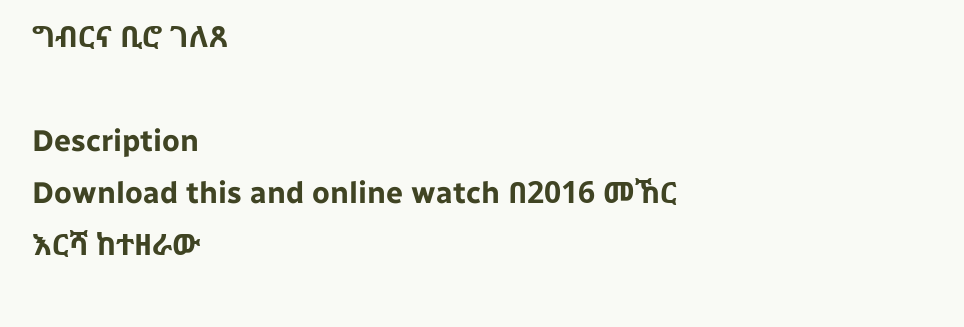ግብርና ቢሮ ገለጸ

Description
Download this and online watch በ2016 መኸር እርሻ ከተዘራው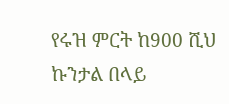የሩዝ ምርት ከ900 ሺህ ኩንታል በላይ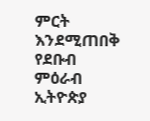ምርት እንደሚጠበቅ የደቡብ ምዕራብ ኢትዮጵያ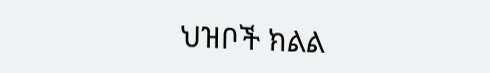ህዝቦች ክልል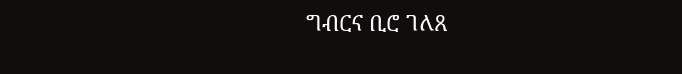ግብርና ቢሮ ገለጸ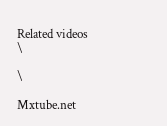Related videos
\

\

Mxtube.net